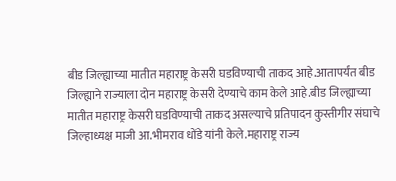बीड जिल्ह्याच्या मातीत महाराष्ट्र केसरी घडविण्याची ताकद आहे.आतापर्यंत बीड
जिल्ह्याने राज्याला दोन महाराष्ट्र केसरी देण्याचे काम केले आहे.बीड जिल्ह्याच्या
मातीत महाराष्ट्र केसरी घडविण्याची ताकद असल्याचे प्रतिपादन कुस्तीगीर संघाचे
जिल्हाध्यक्ष माजी आ.भीमराव धोंडे यांनी केले.महाराष्ट्र राज्य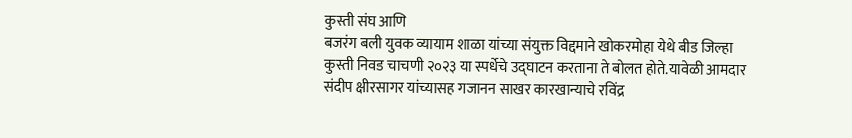कुस्ती संघ आणि
बजरंग बली युवक व्यायाम शाळा यांच्या संयुक्त विद्दमाने खोकरमोहा येथे बीड जिल्हा
कुस्ती निवड चाचणी २०२३ या स्पर्धेचे उद्घाटन करताना ते बोलत होते.यावेळी आमदार
संदीप क्षीरसागर यांच्यासह गजानन साखर कारखान्याचे रविंद्र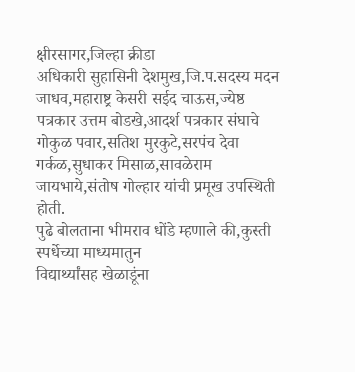क्षीरसागर,जिल्हा क्रीडा
अधिकारी सुहासिनी देशमुख,जि.प.सदस्य मदन जाधव,महाराष्ट्र केसरी सईद चाऊस,ज्येष्ठ
पत्रकार उत्तम बोडखे,आदर्श पत्रकार संघाचे गोकुळ पवार,सतिश मुरकुटे,सरपंच देवा
गर्कळ,सुधाकर मिसाळ,सावळेराम जायभाये,संतोष गोल्हार यांची प्रमूख उपस्थिती होती.
पुढे बोलताना भीमराव धोंडे म्हणाले की,कुस्ती स्पर्धेच्या माध्यमातुन
विद्यार्थ्यांसह खेळाडूंना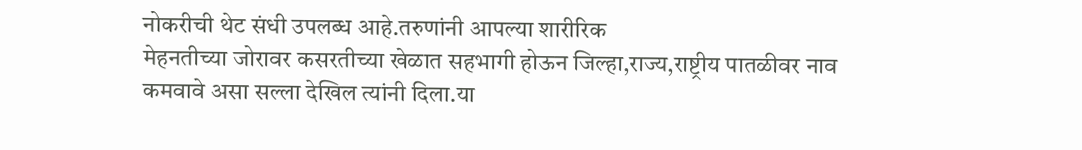नोकरीची थेट संधी उपलब्ध आहे.तरुणांनी आपल्या शारीरिक
मेहनतीच्या जोरावर कसरतीच्या खेळात सहभागी होऊन जिल्हा,राज्य,राष्ट्रीय पातळीवर नाव
कमवावे असा सल्ला देखिल त्यांनी दिला.या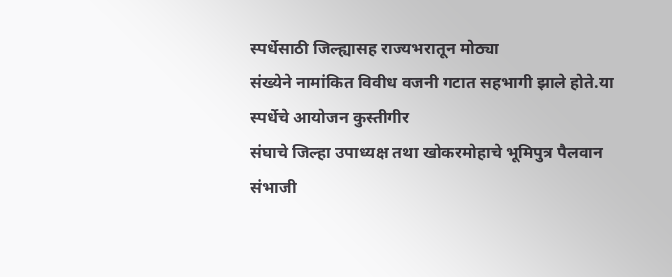स्पर्धेसाठी जिल्ह्यासह राज्यभरातून मोठ्या
संख्येने नामांकित विवीध वजनी गटात सहभागी झाले होते.या स्पर्धेचे आयोजन कुस्तीगीर
संघाचे जिल्हा उपाध्यक्ष तथा खोकरमोहाचे भूमिपुत्र पैलवान संभाजी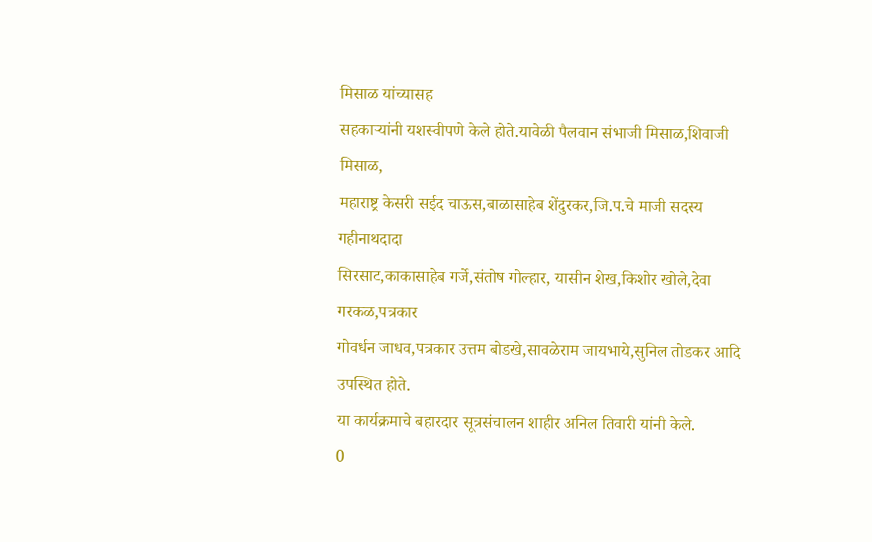मिसाळ यांच्यासह
सहकाऱ्यांनी यशस्वीपणे केले होते.यावेळी पैलवान संभाजी मिसाळ,शिवाजी मिसाळ,
महाराष्ट्र केसरी सईद चाऊस,बाळासाहेब शेंदुरकर,जि.प.चे माजी सदस्य गहीनाथदादा
सिरसाट,काकासाहेब गर्जे,संतोष गोल्हार, यासीन शेख,किशोर खोले,देवा गरकळ,पत्रकार
गोवर्धन जाधव,पत्रकार उत्तम बोडखे,सावळेराम जायभाये,सुनिल तोडकर आदि उपस्थित होते.
या कार्यक्रमाचे बहारदार सूत्रसंचालन शाहीर अनिल तिवारी यांनी केले.
0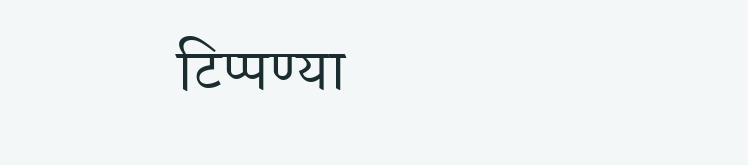टिप्पण्या